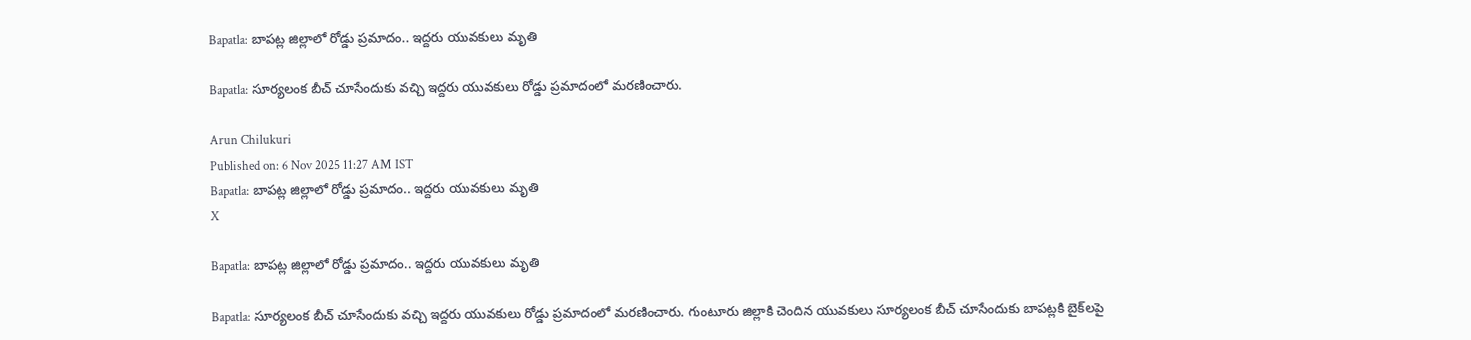Bapatla: బాపట్ల జిల్లాలో రోడ్డు ప్రమాదం.. ఇద్దరు యువకులు మృతి

Bapatla: సూర్యలంక బీచ్ చూసేందుకు వచ్చి ఇద్దరు యువకులు రోడ్డు ప్రమాదంలో మరణించారు.

Arun Chilukuri
Published on: 6 Nov 2025 11:27 AM IST
Bapatla: బాపట్ల జిల్లాలో రోడ్డు ప్రమాదం.. ఇద్దరు యువకులు మృతి
X

Bapatla: బాపట్ల జిల్లాలో రోడ్డు ప్రమాదం.. ఇద్దరు యువకులు మృతి

Bapatla: సూర్యలంక బీచ్ చూసేందుకు వచ్చి ఇద్దరు యువకులు రోడ్డు ప్రమాదంలో మరణించారు. గుంటూరు జిల్లాకి చెందిన యువకులు సూర్యలంక బీచ్ చూసేందుకు బాపట్లకి బైక్‌లపై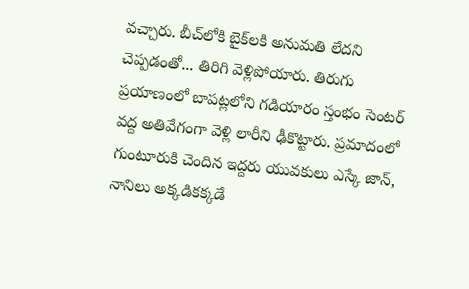వచ్చారు. బీచ్‌లోకి బైక్‌లకి అనుమతి లేదని చెప్పడంతో... తిరిగి వెళ్లిపోయారు. తిరుగు ప్రయాణంలో బాపట్లలోని గడియారం స్తంభం సెంటర్‌ వద్ద అతివేగంగా వెళ్లి లారీని ఢీకొట్టారు. ప్రమాదంలో గుంటూరుకి చెందిన ఇద్దరు యువకులు ఎస్కే జాన్, నానిలు అక్కడికక్కడే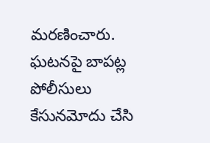మరణించారు. ఘటనపై బాపట్ల పోలీసులు కేసునమోదు చేసి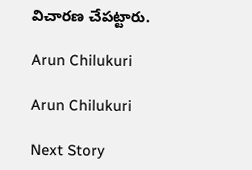విచారణ చేపట్టారు.

Arun Chilukuri

Arun Chilukuri

Next Story